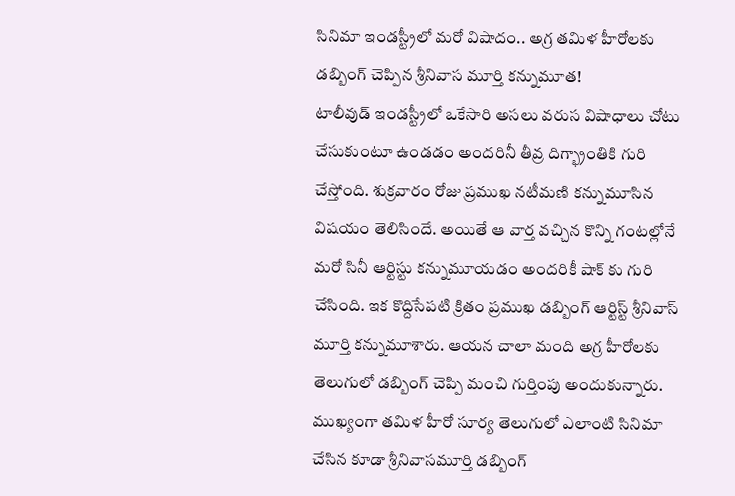సినిమా ఇండస్ట్రీలో మరో విషాదం.. అగ్ర తమిళ హీరోలకు డబ్బింగ్ చెప్పిన శ్రీనివాస మూర్తి కన్నుమూత!
టాలీవుడ్ ఇండస్ట్రీలో ఒకేసారి అసలు వరుస విషాధాలు చోటు చేసుకుంటూ ఉండడం అందరినీ తీవ్ర దిగ్భ్రాంతికి గురి చేస్తోంది. శుక్రవారం రోజు ప్రముఖ నటీమణి కన్నుమూసిన విషయం తెలిసిందే. అయితే ఆ వార్త వచ్చిన కొన్ని గంటల్లోనే మరో సినీ ఆర్టిస్టు కన్నుమూయడం అందరికీ షాక్ కు గురి చేసింది. ఇక కొద్దిసేపటి క్రితం ప్రముఖ డబ్బింగ్ ఆర్టిస్ట్ శ్రీనివాస్ మూర్తి కన్నుమూశారు. ఆయన చాలా మంది అగ్ర హీరోలకు తెలుగులో డబ్బింగ్ చెప్పి మంచి గుర్తింపు అందుకున్నారు.
ముఖ్యంగా తమిళ హీరో సూర్య తెలుగులో ఎలాంటి సినిమా చేసిన కూడా శ్రీనివాసమూర్తి డబ్బింగ్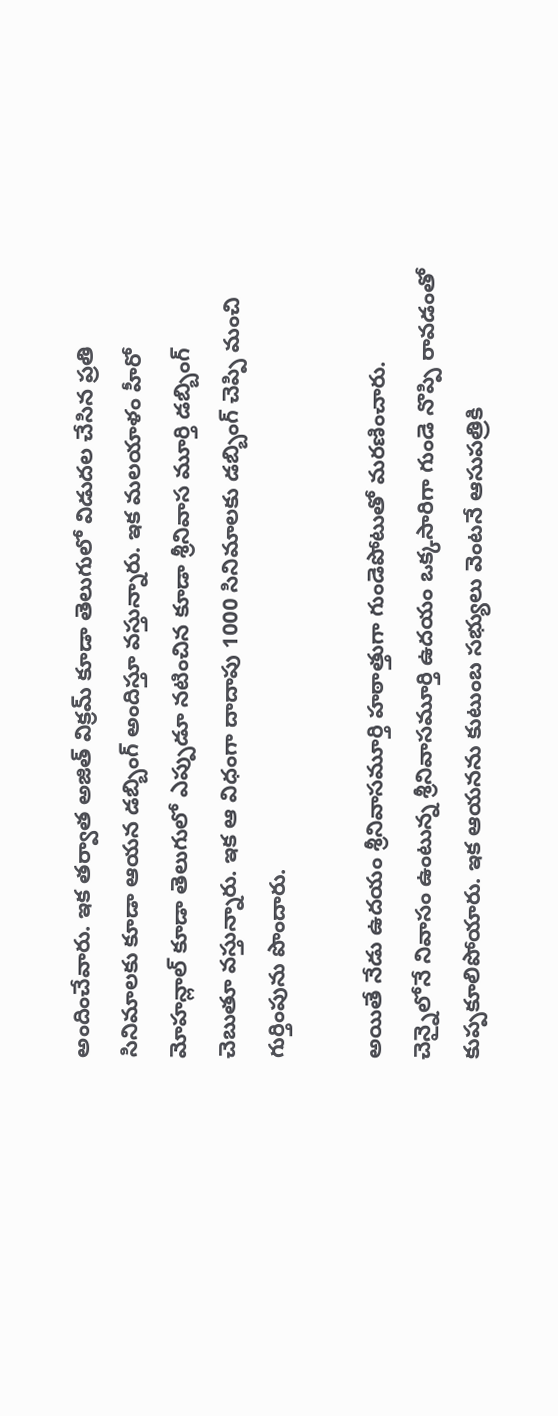అందించేవారు. ఇక తర్వాత అజిత్ విక్రమ్ కూడా తెలుగులో విడుదల చేసిన ప్రతి సినిమాలకు కూడా ఆయన డబ్బింగ్ అందిస్తూ వస్తున్నారు. ఇక మలయాళం హీరో మోహన్లాల్ కూడా తెలుగులో ఎప్పుడూ నటించిన కూడా శ్రీనివాస మూర్తి డబ్బింగ్ చెబుతూ వస్తున్నారు. ఇక ఆ విధంగా దాదాపు 1000 సినిమాలకు డబ్బింగ్ చెప్పి మంచి గుర్తింపును పొందారు.

అయితే నేడు ఉదయం శ్రీనివాసమూర్తి హఠాత్తుగా గుండెపోటుతో మరణించారు. చెన్నైలోనే నివాసం ఉంటున్న శ్రీనివాసమూర్తి ఉదయం ఒక్కసారిగా గుండె నొప్పి రావడంతో కుప్పకూలిపోయారు. ఇక ఆయనను కుటుంబ సభ్యులు వెంటనే ఆసుపత్రికి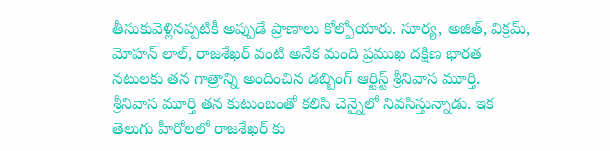తీసుకువెళ్లినప్పటికీ అప్పుడే ప్రాణాలు కోల్పోయారు. సూర్య, అజిత్, విక్రమ్, మోహన్ లాల్, రాజశేఖర్ వంటి అనేక మంది ప్రముఖ దక్షిణ భారత నటులకు తన గాత్రాన్ని అందించిన డబ్బింగ్ ఆర్టిస్ట్ శ్రీనివాస మూర్తి.
శ్రీనివాస మూర్తి తన కుటుంబంతో కలిసి చెన్నైలో నివసిస్తున్నాడు. ఇక తెలుగు హీరోలలో రాజశేఖర్ కు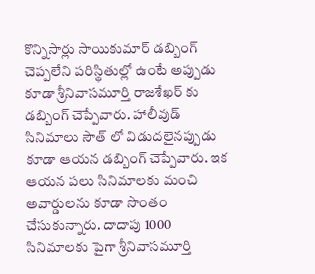కొన్నిసార్లు సాయికుమార్ డబ్బింగ్ చెప్పలేని పరిస్థితుల్లో ఉంటే అప్పుడు కూడా శ్రీనివాసమూర్తి రాజశేఖర్ కు డబ్బింగ్ చెప్పేవారు. హాలీవుడ్ సినిమాలు సౌత్ లో విడుదలైనప్పుడు కూడా ఆయన డబ్బింగ్ చెప్పేవారు. ఇక ఆయన పలు సినిమాలకు మంచి అవార్డులను కూడా సొంతం చేసుకున్నారు. దాదాపు 1000 సినిమాలకు పైగా శ్రీనివాసమూర్తి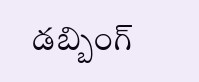డబ్బింగ్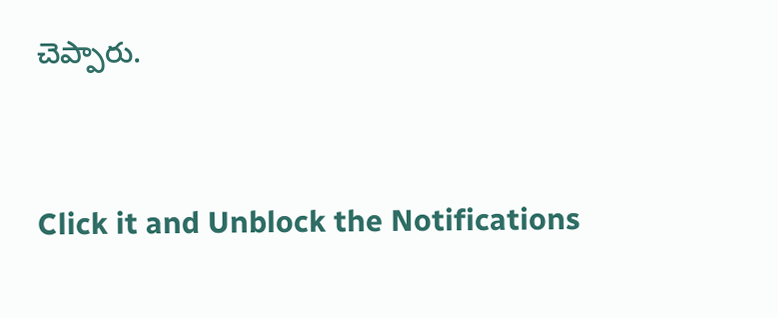చెప్పారు.


Click it and Unblock the Notifications